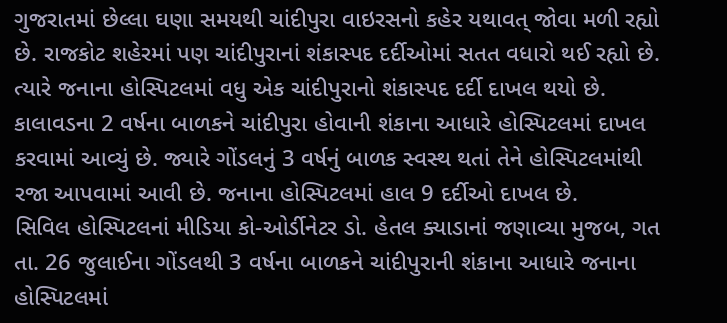ગુજરાતમાં છેલ્લા ઘણા સમયથી ચાંદીપુરા વાઇરસનો કહેર યથાવત્ જોવા મળી રહ્યો છે. રાજકોટ શહેરમાં પણ ચાંદીપુરાનાં શંકાસ્પદ દર્દીઓમાં સતત વધારો થઈ રહ્યો છે. ત્યારે જનાના હોસ્પિટલમાં વધુ એક ચાંદીપુરાનો શંકાસ્પદ દર્દી દાખલ થયો છે. કાલાવડના 2 વર્ષના બાળકને ચાંદીપુરા હોવાની શંકાના આધારે હોસ્પિટલમાં દાખલ કરવામાં આવ્યું છે. જ્યારે ગોંડલનું 3 વર્ષનું બાળક સ્વસ્થ થતાં તેને હોસ્પિટલમાંથી રજા આપવામાં આવી છે. જનાના હોસ્પિટલમાં હાલ 9 દર્દીઓ દાખલ છે.
સિવિલ હોસ્પિટલનાં મીડિયા કો-ઓર્ડીનેટર ડો. હેતલ ક્યાડાનાં જણાવ્યા મુજબ, ગત તા. 26 જુલાઈના ગોંડલથી 3 વર્ષના બાળકને ચાંદીપુરાની શંકાના આધારે જનાના હોસ્પિટલમાં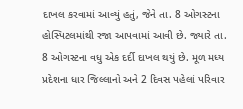દાખલ કરવામાં આવ્યું હતું, જેને તા. 8 ઓગસ્ટના હોસ્પિટલમાંથી રજા આપવામાં આવી છે. જ્યારે તા. 8 ઓગસ્ટના વધુ એક દર્દી દાખલ થયું છે. મૂળ મધ્ય પ્રદેશના ધાર જિલ્લાનો અને 2 દિવસ પહેલાં પરિવાર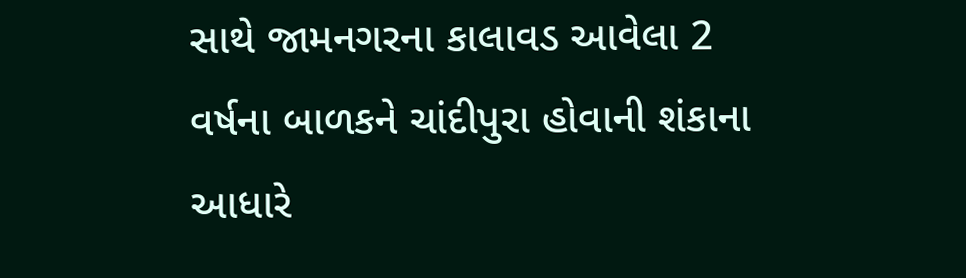સાથે જામનગરના કાલાવડ આવેલા 2 વર્ષના બાળકને ચાંદીપુરા હોવાની શંકાના આધારે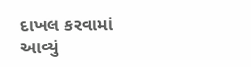દાખલ કરવામાં આવ્યું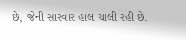છે, જેની સારવાર હાલ ચાલી રહી છે.